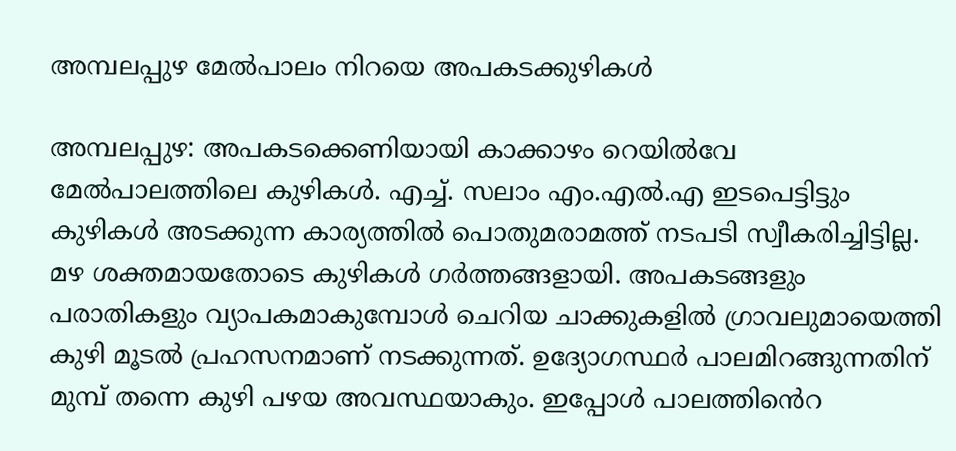അമ്പലപ്പുഴ മേല്‍പാലം നിറയെ അപകടക്കുഴികൾ

അമ്പലപ്പുഴ: അപകടക്കെണിയായി കാക്കാഴം റെയിൽവേ മേൽപാലത്തിലെ കുഴികള്‍. എച്ച്. സലാം എം.എല്‍.എ ഇടപെട്ടിട്ടും കുഴികള്‍ അടക്കുന്ന കാര്യത്തില്‍ പൊതുമരാമത്ത് നടപടി സ്വീകരിച്ചിട്ടില്ല. മഴ ശക്തമായതോടെ കുഴികൾ ഗർത്തങ്ങളായി. അപകടങ്ങളും പരാതികളും വ്യാപകമാകുമ്പോൾ ചെറിയ ചാക്കുകളിൽ ഗ്രാവലുമായെത്തി കുഴി മൂടൽ പ്രഹസനമാണ് നടക്കുന്നത്. ഉദ്യോഗസ്ഥർ പാലമിറങ്ങുന്നതിന് മുമ്പ് തന്നെ കുഴി പഴയ അവസ്ഥയാകും. ഇപ്പോൾ പാലത്തി‍ൻെറ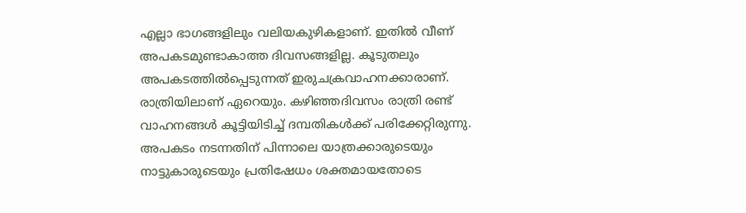എല്ലാ ഭാഗങ്ങളിലും വലിയകുഴികളാണ്. ഇതിൽ വീണ് അപകടമുണ്ടാകാത്ത ദിവസങ്ങളില്ല. കൂടുതലും അപകടത്തിൽപ്പെടുന്നത് ഇരുചക്രവാഹനക്കാരാണ്. രാത്രിയിലാണ് ഏറെയും. കഴിഞ്ഞദിവസം രാത്രി രണ്ട് വാഹനങ്ങൾ കൂട്ടിയിടിച്ച് ദമ്പതികൾക്ക് പരിക്കേറ്റിരുന്നു. അപകടം നടന്നതിന് പിന്നാലെ യാത്രക്കാരുടെയും നാട്ടുകാരുടെയും പ്രതിഷേധം ശക്തമായതോടെ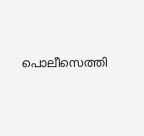പൊലീസെത്തി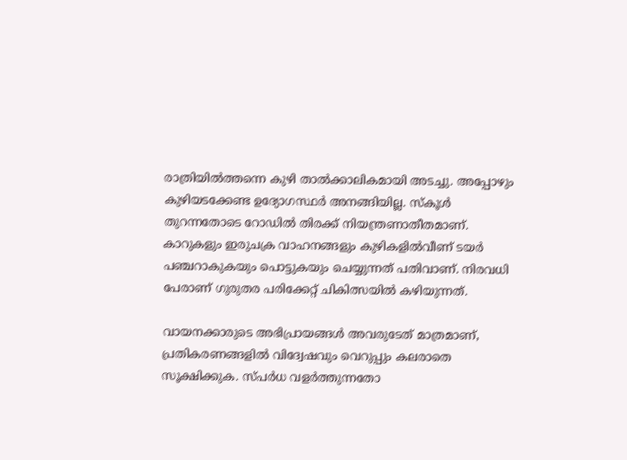രാത്രിയിൽത്തന്നെ കുഴി താൽക്കാലികമായി അടച്ചു. അപ്പോഴും കുഴിയടക്കേണ്ട ഉദ്യോഗസ്ഥർ അനങ്ങിയില്ല. സ്കൂൾ തുറന്നതോടെ റോഡിൽ തിരക്ക് നിയന്ത്രണാതീതമാണ്. കാറുകളും ഇരുചക്ര വാഹനങ്ങളും കുഴികളിൽവീണ് ടയർ പഞ്ചറാകുകയും പൊട്ടുകയും ചെയ്യുന്നത് പതിവാണ്. നിരവധി പേരാണ് ഗുരുതര പരിക്കേറ്റ് ചികിത്സയിൽ കഴിയുന്നത്.

വായനക്കാരുടെ അഭിപ്രായങ്ങള്‍ അവരുടേത് മാത്രമാണ്, പ്രതികരണങ്ങളിൽ വിദ്വേഷവും വെറുപ്പും കലരാതെ സൂക്ഷിക്കുക. സ്പർധ വളർത്തുന്നതോ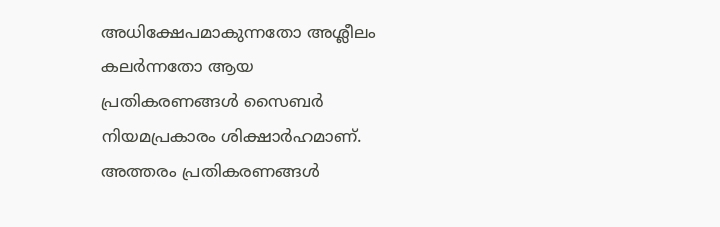അധിക്ഷേപമാകുന്നതോ അശ്ലീലം കലർന്നതോ ആയ പ്രതികരണങ്ങൾ സൈബർ നിയമപ്രകാരം ശിക്ഷാർഹമാണ്. അത്തരം പ്രതികരണങ്ങൾ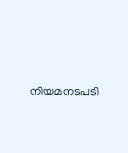നിയമനടപടി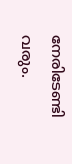നേരിടേണ്ടി വരും.